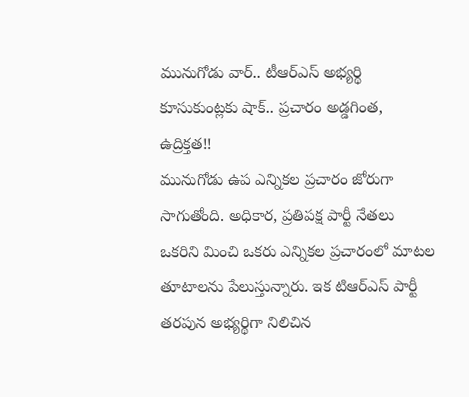మునుగోడు వార్.. టీఆర్ఎస్ అభ్యర్థి కూసుకుంట్లకు షాక్.. ప్రచారం అడ్డగింత, ఉద్రిక్తత!!
మునుగోడు ఉప ఎన్నికల ప్రచారం జోరుగా సాగుతోంది. అధికార, ప్రతిపక్ష పార్టీ నేతలు ఒకరిని మించి ఒకరు ఎన్నికల ప్రచారంలో మాటల తూటాలను పేలుస్తున్నారు. ఇక టిఆర్ఎస్ పార్టీ తరపున అభ్యర్థిగా నిలిచిన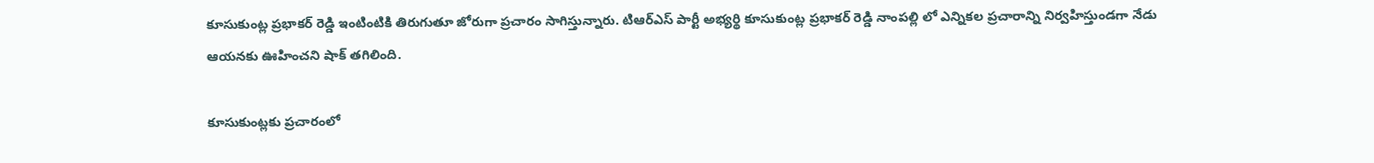కూసుకుంట్ల ప్రభాకర్ రెడ్డి ఇంటింటికి తిరుగుతూ జోరుగా ప్రచారం సాగిస్తున్నారు. టిఆర్ఎస్ పార్టీ అభ్యర్థి కూసుకుంట్ల ప్రభాకర్ రెడ్డి నాంపల్లి లో ఎన్నికల ప్రచారాన్ని నిర్వహిస్తుండగా నేడు ఆయనకు ఊహించని షాక్ తగిలింది.

కూసుకుంట్లకు ప్రచారంలో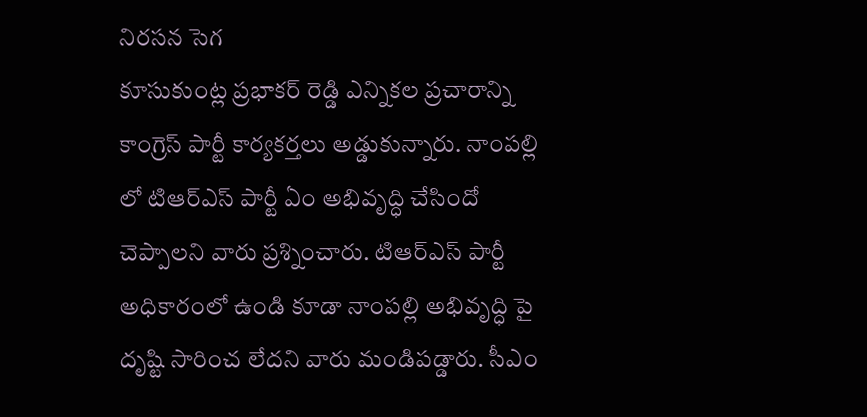నిరసన సెగ
కూసుకుంట్ల ప్రభాకర్ రెడ్డి ఎన్నికల ప్రచారాన్ని కాంగ్రెస్ పార్టీ కార్యకర్తలు అడ్డుకున్నారు. నాంపల్లి లో టిఆర్ఎస్ పార్టీ ఏం అభివృద్ధి చేసిందో చెప్పాలని వారు ప్రశ్నించారు. టిఆర్ఎస్ పార్టీ అధికారంలో ఉండి కూడా నాంపల్లి అభివృద్ధి పై దృష్టి సారించ లేదని వారు మండిపడ్డారు. సీఎం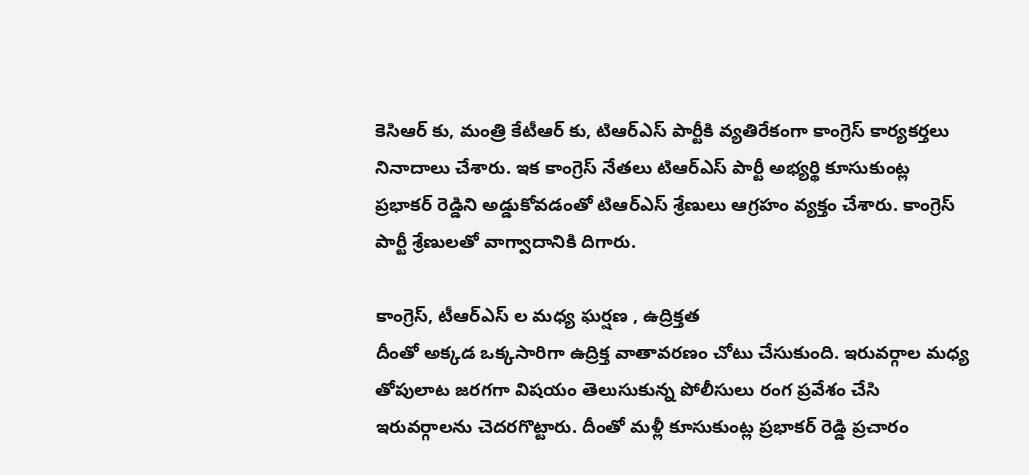కెసిఆర్ కు, మంత్రి కేటీఆర్ కు, టిఆర్ఎస్ పార్టీకి వ్యతిరేకంగా కాంగ్రెస్ కార్యకర్తలు నినాదాలు చేశారు. ఇక కాంగ్రెస్ నేతలు టిఆర్ఎస్ పార్టీ అభ్యర్థి కూసుకుంట్ల ప్రభాకర్ రెడ్డిని అడ్డుకోవడంతో టిఆర్ఎస్ శ్రేణులు ఆగ్రహం వ్యక్తం చేశారు. కాంగ్రెస్ పార్టీ శ్రేణులతో వాగ్వాదానికి దిగారు.

కాంగ్రెస్, టీఆర్ఎస్ ల మధ్య ఘర్షణ , ఉద్రిక్తత
దీంతో అక్కడ ఒక్కసారిగా ఉద్రిక్త వాతావరణం చోటు చేసుకుంది. ఇరువర్గాల మధ్య తోపులాట జరగగా విషయం తెలుసుకున్న పోలీసులు రంగ ప్రవేశం చేసి ఇరువర్గాలను చెదరగొట్టారు. దీంతో మళ్లీ కూసుకుంట్ల ప్రభాకర్ రెడ్డి ప్రచారం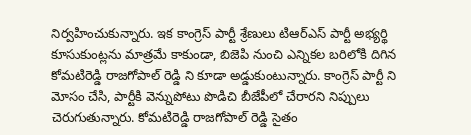నిర్వహించుకున్నారు. ఇక కాంగ్రెస్ పార్టీ శ్రేణులు టిఆర్ఎస్ పార్టీ అభ్యర్థి కూసుకుంట్లను మాత్రమే కాకుండా, బిజెపి నుంచి ఎన్నికల బరిలోకి దిగిన కోమటిరెడ్డి రాజగోపాల్ రెడ్డి ని కూడా అడ్డుకుంటున్నారు. కాంగ్రెస్ పార్టీ ని మోసం చేసి, పార్టీకి వెన్నుపోటు పొడిచి బీజేపీలో చేరారని నిప్పులు చెరుగుతున్నారు. కోమటిరెడ్డి రాజగోపాల్ రెడ్డి సైతం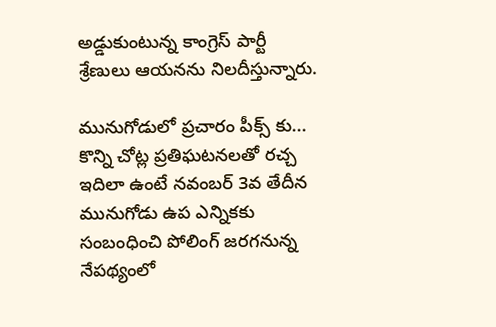అడ్డుకుంటున్న కాంగ్రెస్ పార్టీ శ్రేణులు ఆయనను నిలదీస్తున్నారు.

మునుగోడులో ప్రచారం పీక్స్ కు... కొన్ని చోట్ల ప్రతిఘటనలతో రచ్చ
ఇదిలా ఉంటే నవంబర్ 3వ తేదీన మునుగోడు ఉప ఎన్నికకు సంబంధించి పోలింగ్ జరగనున్న నేపథ్యంలో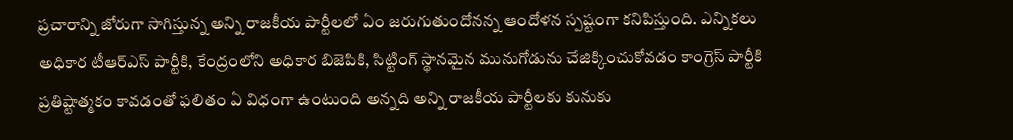ప్రచారాన్ని జోరుగా సాగిస్తున్న అన్ని రాజకీయ పార్టీలలో ఏం జరుగుతుందోనన్న ఆందోళన స్పష్టంగా కనిపిస్తుంది. ఎన్నికలు అధికార టీఆర్ఎస్ పార్టీకి, కేంద్రంలోని అధికార బిజెపికి, సిట్టింగ్ స్థానమైన మునుగోడును చేజిక్కించుకోవడం కాంగ్రెస్ పార్టీకి ప్రతిష్టాత్మకం కావడంతో ఫలితం ఏ విధంగా ఉంటుంది అన్నది అన్ని రాజకీయ పార్టీలకు కునుకు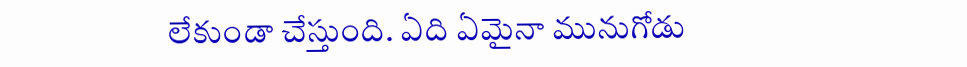లేకుండా చేస్తుంది. ఏది ఏమైనా మునుగోడు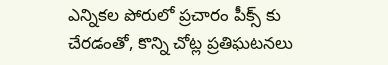ఎన్నికల పోరులో ప్రచారం పీక్స్ కు చేరడంతో, కొన్ని చోట్ల ప్రతిఘటనలు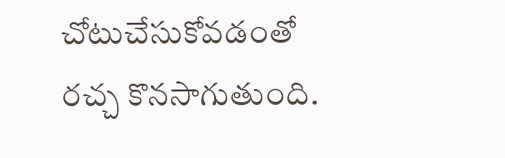చోటుచేసుకోవడంతో రచ్చ కొనసాగుతుంది.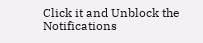Click it and Unblock the Notifications